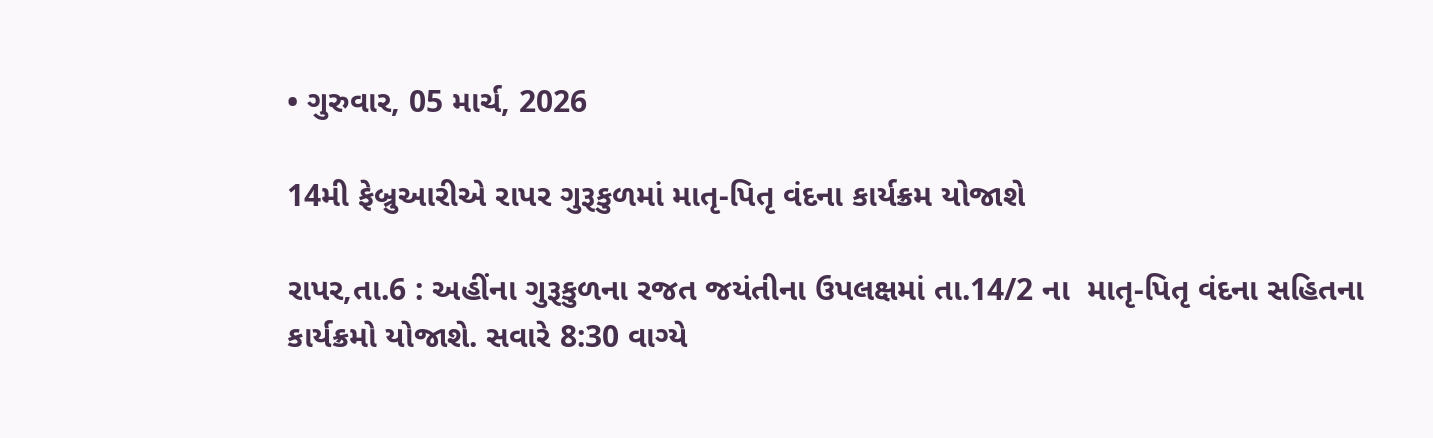• ગુરુવાર, 05 માર્ચ, 2026

14મી ફેબ્રુઆરીએ રાપર ગુરૂકુળમાં માતૃ-પિતૃ વંદના કાર્યક્રમ યોજાશે

રાપર,તા.6 : અહીંના ગુરૂકુળના રજત જયંતીના ઉપલક્ષમાં તા.14/2 ના  માતૃ-પિતૃ વંદના સહિતના કાર્યક્રમો યોજાશે. સવારે 8:30 વાગ્યે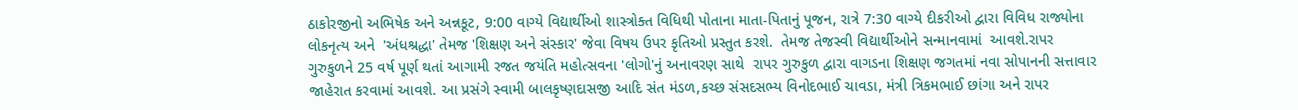ઠાકોરજીનો અભિષેક અને અન્નકૂટ, 9:00 વાગ્યે વિદ્યાર્થીઓ શાસ્ત્રોક્ત વિધિથી પોતાના માતા-પિતાનું પૂજન, રાત્રે 7:30 વાગ્યે દીકરીઓ દ્વારા વિવિધ રાજ્યોના લોકનૃત્ય અને  'અંધશ્રદ્ધા' તેમજ 'શિક્ષણ અને સંસ્કાર' જેવા વિષય ઉપર કૃતિઓ પ્રસ્તુત કરશે.  તેમજ તેજસ્વી વિદ્યાર્થીઓને સન્માનવામાં  આવશે.રાપર ગુરુકુળને 25 વર્ષ પૂર્ણ થતાં આગામી રજત જયંતિ મહોત્સવના 'લોગો'નું અનાવરણ સાથે  રાપર ગુરુકુળ દ્વારા વાગડના શિક્ષણ જગતમાં નવા સોપાનની સત્તાવાર જાહેરાત કરવામાં આવશે. આ પ્રસંગે સ્વામી બાલકૃષ્ણદાસજી આદિ સંત મંડળ,કચ્છ સંસદસભ્ય વિનોદભાઈ ચાવડા, મંત્રી ત્રિકમભાઈ છાંગા અને રાપર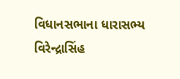વિધાનસભાના ધારાસભ્ય વિરેન્દ્રાસિંહ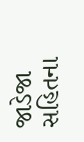જાડેજા સહિતના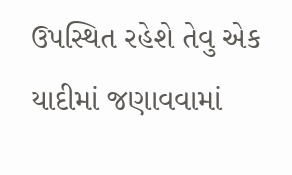ઉપસ્થિત રહેશે તેવુ એક યાદીમાં જણાવવામાં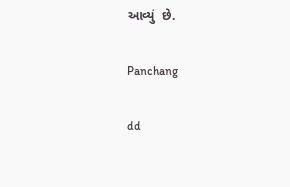આવ્યું  છે.

Panchang

dd